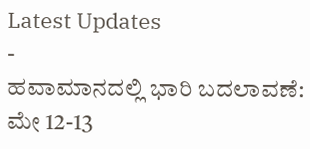Latest Updates
-
ಹವಾಮಾನದಲ್ಲಿ ಭಾರಿ ಬದಲಾವಣೆ: ಮೇ 12-13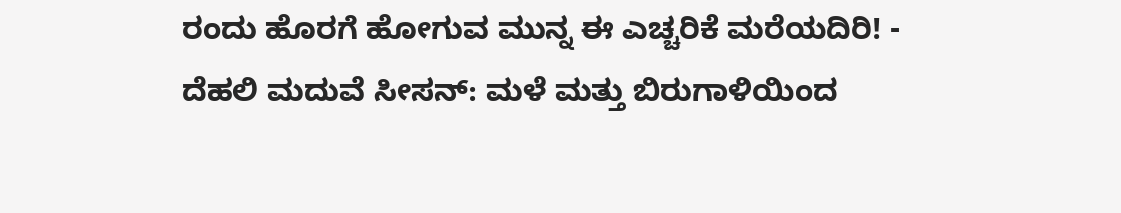ರಂದು ಹೊರಗೆ ಹೋಗುವ ಮುನ್ನ ಈ ಎಚ್ಚರಿಕೆ ಮರೆಯದಿರಿ! -
ದೆಹಲಿ ಮದುವೆ ಸೀಸನ್: ಮಳೆ ಮತ್ತು ಬಿರುಗಾಳಿಯಿಂದ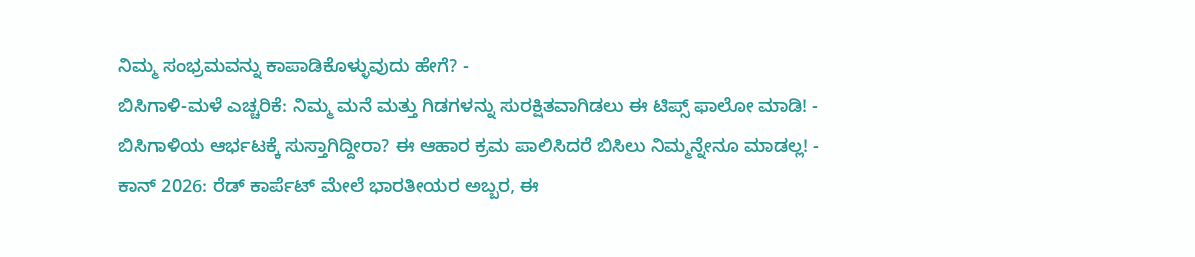ನಿಮ್ಮ ಸಂಭ್ರಮವನ್ನು ಕಾಪಾಡಿಕೊಳ್ಳುವುದು ಹೇಗೆ? -
ಬಿಸಿಗಾಳಿ-ಮಳೆ ಎಚ್ಚರಿಕೆ: ನಿಮ್ಮ ಮನೆ ಮತ್ತು ಗಿಡಗಳನ್ನು ಸುರಕ್ಷಿತವಾಗಿಡಲು ಈ ಟಿಪ್ಸ್ ಫಾಲೋ ಮಾಡಿ! -
ಬಿಸಿಗಾಳಿಯ ಆರ್ಭಟಕ್ಕೆ ಸುಸ್ತಾಗಿದ್ದೀರಾ? ಈ ಆಹಾರ ಕ್ರಮ ಪಾಲಿಸಿದರೆ ಬಿಸಿಲು ನಿಮ್ಮನ್ನೇನೂ ಮಾಡಲ್ಲ! -
ಕಾನ್ 2026: ರೆಡ್ ಕಾರ್ಪೆಟ್ ಮೇಲೆ ಭಾರತೀಯರ ಅಬ್ಬರ, ಈ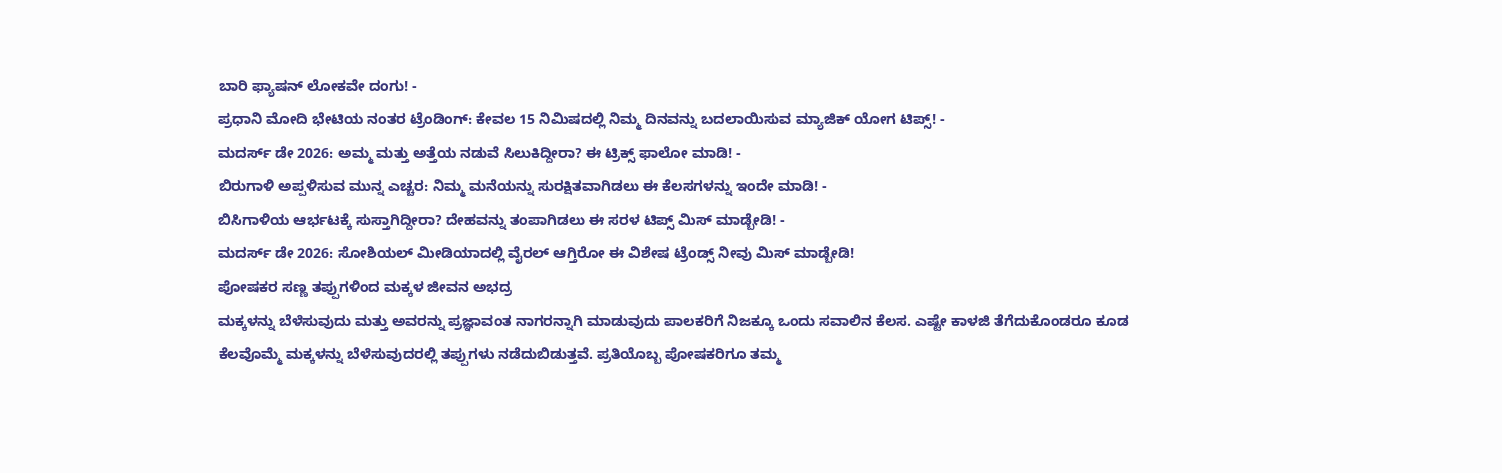ಬಾರಿ ಫ್ಯಾಷನ್ ಲೋಕವೇ ದಂಗು! -
ಪ್ರಧಾನಿ ಮೋದಿ ಭೇಟಿಯ ನಂತರ ಟ್ರೆಂಡಿಂಗ್: ಕೇವಲ 15 ನಿಮಿಷದಲ್ಲಿ ನಿಮ್ಮ ದಿನವನ್ನು ಬದಲಾಯಿಸುವ ಮ್ಯಾಜಿಕ್ ಯೋಗ ಟಿಪ್ಸ್! -
ಮದರ್ಸ್ ಡೇ 2026: ಅಮ್ಮ ಮತ್ತು ಅತ್ತೆಯ ನಡುವೆ ಸಿಲುಕಿದ್ದೀರಾ? ಈ ಟ್ರಿಕ್ಸ್ ಫಾಲೋ ಮಾಡಿ! -
ಬಿರುಗಾಳಿ ಅಪ್ಪಳಿಸುವ ಮುನ್ನ ಎಚ್ಚರ: ನಿಮ್ಮ ಮನೆಯನ್ನು ಸುರಕ್ಷಿತವಾಗಿಡಲು ಈ ಕೆಲಸಗಳನ್ನು ಇಂದೇ ಮಾಡಿ! -
ಬಿಸಿಗಾಳಿಯ ಆರ್ಭಟಕ್ಕೆ ಸುಸ್ತಾಗಿದ್ದೀರಾ? ದೇಹವನ್ನು ತಂಪಾಗಿಡಲು ಈ ಸರಳ ಟಿಪ್ಸ್ ಮಿಸ್ ಮಾಡ್ಬೇಡಿ! -
ಮದರ್ಸ್ ಡೇ 2026: ಸೋಶಿಯಲ್ ಮೀಡಿಯಾದಲ್ಲಿ ವೈರಲ್ ಆಗ್ತಿರೋ ಈ ವಿಶೇಷ ಟ್ರೆಂಡ್ಸ್ ನೀವು ಮಿಸ್ ಮಾಡ್ಬೇಡಿ!
ಪೋಷಕರ ಸಣ್ಣ ತಪ್ಪುಗಳಿಂದ ಮಕ್ಕಳ ಜೀವನ ಅಭದ್ರ
ಮಕ್ಕಳನ್ನು ಬೆಳೆಸುವುದು ಮತ್ತು ಅವರನ್ನು ಪ್ರಜ್ಞಾವಂತ ನಾಗರನ್ನಾಗಿ ಮಾಡುವುದು ಪಾಲಕರಿಗೆ ನಿಜಕ್ಕೂ ಒಂದು ಸವಾಲಿನ ಕೆಲಸ. ಎಷ್ಟೇ ಕಾಳಜಿ ತೆಗೆದುಕೊಂಡರೂ ಕೂಡ ಕೆಲವೊಮ್ಮೆ ಮಕ್ಕಳನ್ನು ಬೆಳೆಸುವುದರಲ್ಲಿ ತಪ್ಪುಗಳು ನಡೆದುಬಿಡುತ್ತವೆ. ಪ್ರತಿಯೊಬ್ಬ ಪೋಷಕರಿಗೂ ತಮ್ಮ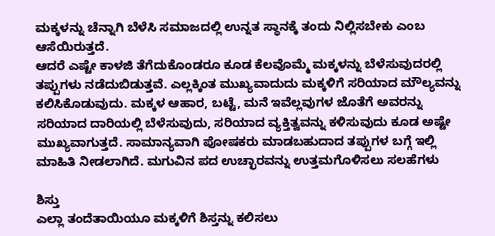ಮಕ್ಕಳನ್ನು ಚೆನ್ನಾಗಿ ಬೆಳೆಸಿ ಸಮಾಜದಲ್ಲಿ ಉನ್ನತ ಸ್ಥಾನಕ್ಕೆ ತಂದು ನಿಲ್ಲಿಸಬೇಕು ಎಂಬ ಆಸೆಯಿರುತ್ತದೆ.
ಆದರೆ ಎಷ್ಟೇ ಕಾಳಜಿ ತೆಗೆದುಕೊಂಡರೂ ಕೂಡ ಕೆಲವೊಮ್ಮೆ ಮಕ್ಕಳನ್ನು ಬೆಳೆಸುವುದರಲ್ಲಿ ತಪ್ಪುಗಳು ನಡೆದುಬಿಡುತ್ತವೆ. ಎಲ್ಲಕ್ಕಿಂತ ಮುಖ್ಯವಾದುದು ಮಕ್ಕಳಿಗೆ ಸರಿಯಾದ ಮೌಲ್ಯವನ್ನು ಕಲಿಸಿಕೊಡುವುದು. ಮಕ್ಕಳ ಆಹಾರ, ಬಟ್ಟೆ, ಮನೆ ಇವೆಲ್ಲವುಗಳ ಜೊತೆಗೆ ಅವರನ್ನು ಸರಿಯಾದ ದಾರಿಯಲ್ಲಿ ಬೆಳೆಸುವುದು, ಸರಿಯಾದ ವ್ಯಕ್ತಿತ್ವವನ್ನು ಕಳಿಸುವುದು ಕೂಡ ಅಷ್ಟೇ ಮುಖ್ಯವಾಗುತ್ತದೆ. ಸಾಮಾನ್ಯವಾಗಿ ಪೋಷಕರು ಮಾಡಬಹುದಾದ ತಪ್ಪುಗಳ ಬಗ್ಗೆ ಇಲ್ಲಿ ಮಾಹಿತಿ ನೀಡಲಾಗಿದೆ. ಮಗುವಿನ ಪದ ಉಚ್ಛಾರವನ್ನು ಉತ್ತಮಗೊಳಿಸಲು ಸಲಹೆಗಳು

ಶಿಸ್ತು
ಎಲ್ಲಾ ತಂದೆತಾಯಿಯೂ ಮಕ್ಕಳಿಗೆ ಶಿಸ್ತನ್ನು ಕಲಿಸಲು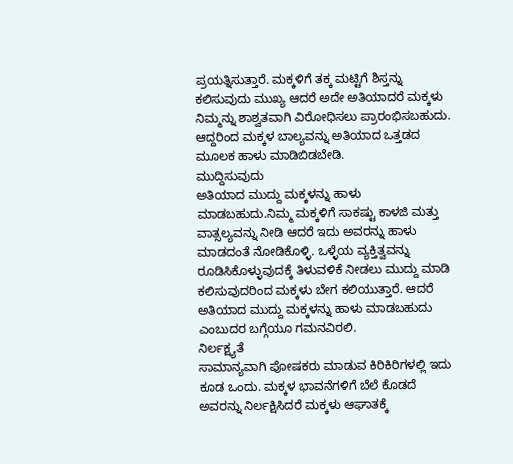ಪ್ರಯತ್ನಿಸುತ್ತಾರೆ. ಮಕ್ಕಳಿಗೆ ತಕ್ಕ ಮಟ್ಟಿಗೆ ಶಿಸ್ತನ್ನು ಕಲಿಸುವುದು ಮುಖ್ಯ ಆದರೆ ಅದೇ ಅತಿಯಾದರೆ ಮಕ್ಕಳು ನಿಮ್ಮನ್ನು ಶಾಶ್ವತವಾಗಿ ವಿರೋಧಿಸಲು ಪ್ರಾರಂಭಿಸಬಹುದು. ಆದ್ದರಿಂದ ಮಕ್ಕಳ ಬಾಲ್ಯವನ್ನು ಅತಿಯಾದ ಒತ್ತಡದ ಮೂಲಕ ಹಾಳು ಮಾಡಿಬಿಡಬೇಡಿ.
ಮುದ್ದಿಸುವುದು
ಅತಿಯಾದ ಮುದ್ದು ಮಕ್ಕಳನ್ನು ಹಾಳು ಮಾಡಬಹುದು.ನಿಮ್ಮ ಮಕ್ಕಳಿಗೆ ಸಾಕಷ್ಟು ಕಾಳಜಿ ಮತ್ತು ವಾತ್ಸಲ್ಯವನ್ನು ನೀಡಿ ಆದರೆ ಇದು ಅವರನ್ನು ಹಾಳು ಮಾಡದಂತೆ ನೋಡಿಕೊಳ್ಳಿ. ಒಳ್ಳೆಯ ವ್ಯಕ್ತಿತ್ವವನ್ನು ರೂಡಿಸಿಕೊಳ್ಳುವುದಕ್ಕೆ ತಿಳುವಳಿಕೆ ನೀಡಲು ಮುದ್ದು ಮಾಡಿ ಕಲಿಸುವುದರಿಂದ ಮಕ್ಕಳು ಬೇಗ ಕಲಿಯುತ್ತಾರೆ. ಆದರೆ ಅತಿಯಾದ ಮುದ್ದು ಮಕ್ಕಳನ್ನು ಹಾಳು ಮಾಡಬಹುದು ಎಂಬುದರ ಬಗ್ಗೆಯೂ ಗಮನವಿರಲಿ.
ನಿರ್ಲಕ್ಷ್ಯತೆ
ಸಾಮಾನ್ಯವಾಗಿ ಪೋಷಕರು ಮಾಡುವ ಕಿರಿಕಿರಿಗಳಲ್ಲಿ ಇದು ಕೂಡ ಒಂದು. ಮಕ್ಕಳ ಭಾವನೆಗಳಿಗೆ ಬೆಲೆ ಕೊಡದೆ ಅವರನ್ನು ನಿರ್ಲಕ್ಷಿಸಿದರೆ ಮಕ್ಕಳು ಆಘಾತಕ್ಕೆ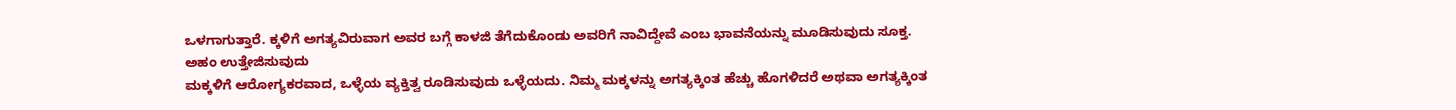ಒಳಗಾಗುತ್ತಾರೆ. ಕ್ಕಳಿಗೆ ಅಗತ್ಯವಿರುವಾಗ ಅವರ ಬಗ್ಗೆ ಕಾಳಜಿ ತೆಗೆದುಕೊಂಡು ಅವರಿಗೆ ನಾವಿದ್ದೇವೆ ಎಂಬ ಭಾವನೆಯನ್ನು ಮೂಡಿಸುವುದು ಸೂಕ್ತ.
ಅಹಂ ಉತ್ತೇಜಿಸುವುದು
ಮಕ್ಕಳಿಗೆ ಆರೋಗ್ಯಕರವಾದ, ಒಳ್ಳೆಯ ವ್ಯಕ್ತಿತ್ವ ರೂಡಿಸುವುದು ಒಳ್ಳೆಯದು. ನಿಮ್ಮ ಮಕ್ಕಳನ್ನು ಅಗತ್ಯಕ್ಕಿಂತ ಹೆಚ್ಚು ಹೊಗಳಿದರೆ ಅಥವಾ ಅಗತ್ಯಕ್ಕಿಂತ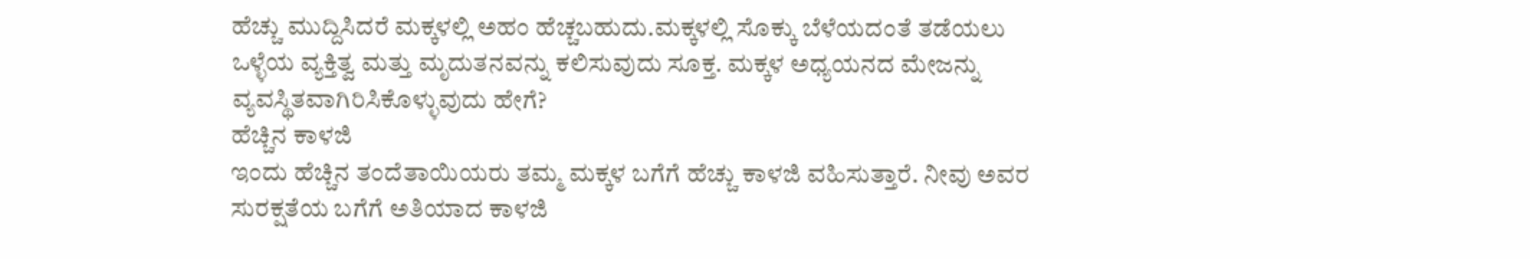ಹೆಚ್ಚು ಮುದ್ದಿಸಿದರೆ ಮಕ್ಕಳಲ್ಲಿ ಅಹಂ ಹೆಚ್ಚಬಹುದು.ಮಕ್ಕಳಲ್ಲಿ ಸೊಕ್ಕು ಬೆಳೆಯದಂತೆ ತಡೆಯಲು ಒಳ್ಳೆಯ ವ್ಯಕ್ತಿತ್ವ ಮತ್ತು ಮೃದುತನವನ್ನು ಕಲಿಸುವುದು ಸೂಕ್ತ. ಮಕ್ಕಳ ಅಧ್ಯಯನದ ಮೇಜನ್ನು ವ್ಯವಸ್ಥಿತವಾಗಿರಿಸಿಕೊಳ್ಳುವುದು ಹೇಗೆ?
ಹೆಚ್ಚಿನ ಕಾಳಜಿ
ಇಂದು ಹೆಚ್ಚಿನ ತಂದೆತಾಯಿಯರು ತಮ್ಮ ಮಕ್ಕಳ ಬಗೆಗೆ ಹೆಚ್ಚು ಕಾಳಜಿ ವಹಿಸುತ್ತಾರೆ. ನೀವು ಅವರ ಸುರಕ್ಷತೆಯ ಬಗೆಗೆ ಅತಿಯಾದ ಕಾಳಜಿ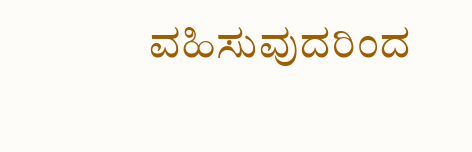ವಹಿಸುವುದರಿಂದ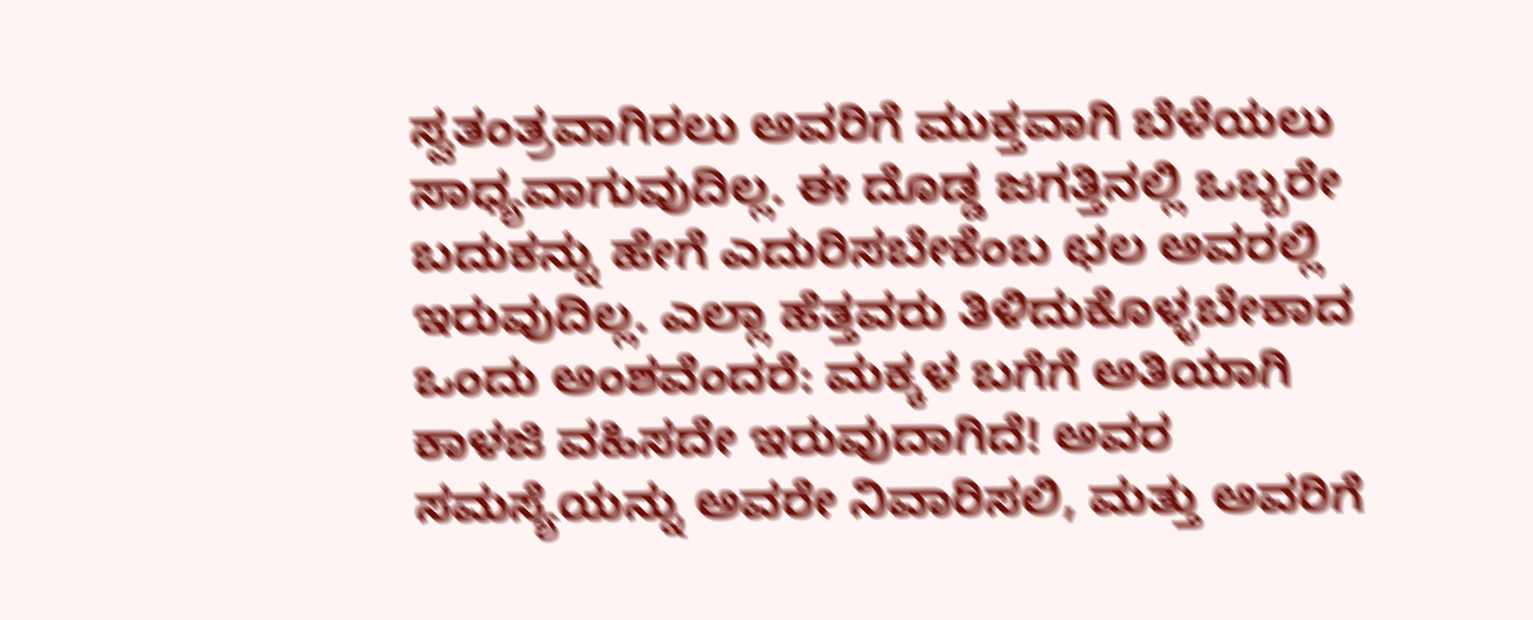ಸ್ವತಂತ್ರವಾಗಿರಲು ಅವರಿಗೆ ಮುಕ್ತವಾಗಿ ಬೆಳೆಯಲು ಸಾಧ್ಯವಾಗುವುದಿಲ್ಲ. ಈ ದೊಡ್ಡ ಜಗತ್ತಿನಲ್ಲಿ ಒಬ್ಬರೇ ಬದುಕನ್ನು ಹೇಗೆ ಎದುರಿಸಬೇಕೆಂಬ ಛಲ ಅವರಲ್ಲಿ ಇರುವುದಿಲ್ಲ. ಎಲ್ಲಾ ಹೆತ್ತವರು ತಿಳಿದುಕೊಳ್ಳಬೇಕಾದ ಒಂದು ಅಂಶವೆಂದರೆ: ಮಕ್ಕಳ ಬಗೆಗೆ ಅತಿಯಾಗಿ ಕಾಳಜಿ ವಹಿಸದೇ ಇರುವುದಾಗಿದೆ! ಅವರ ಸಮಸ್ಯೆಯನ್ನು ಅವರೇ ನಿವಾರಿಸಲಿ, ಮತ್ತು ಅವರಿಗೆ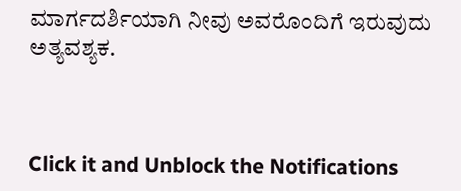ಮಾರ್ಗದರ್ಶಿಯಾಗಿ ನೀವು ಅವರೊಂದಿಗೆ ಇರುವುದು ಅತ್ಯವಶ್ಯಕ.



Click it and Unblock the Notifications